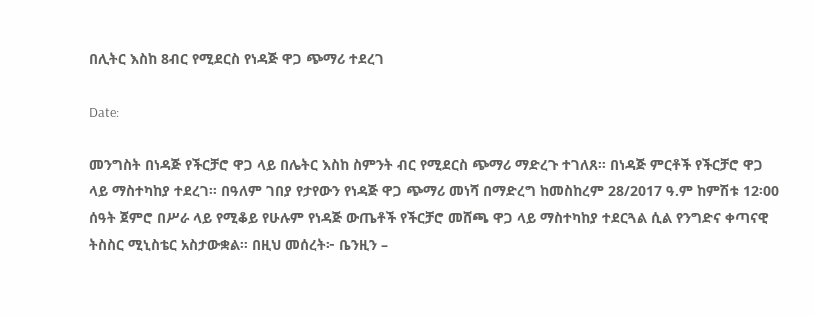በሊትር እስከ 8ብር የሚደርስ የነዳጅ ዋጋ ጭማሪ ተደረገ

Date:

መንግስት በነዳጅ የችርቻሮ ዋጋ ላይ በሌትር እስከ ስምንት ብር የሚደርስ ጭማሪ ማድረጉ ተገለጸ፡፡ በነዳጅ ምርቶች የችርቻሮ ዋጋ ላይ ማስተካከያ ተደረገ፡፡ በዓለም ገበያ የታየውን የነዳጅ ዋጋ ጭማሪ መነሻ በማድረግ ከመስከረም 28/2017 ዓ.ም ከምሽቱ 12፡00 ሰዓት ጀምሮ በሥራ ላይ የሚቆይ የሁሉም የነዳጅ ውጤቶች የችርቻሮ መሸጫ ዋጋ ላይ ማስተካከያ ተደርጓል ሲል የንግድና ቀጣናዊ ትስስር ሚኒስቴር አስታውቋል። በዚህ መሰረት፦ ቤንዚን –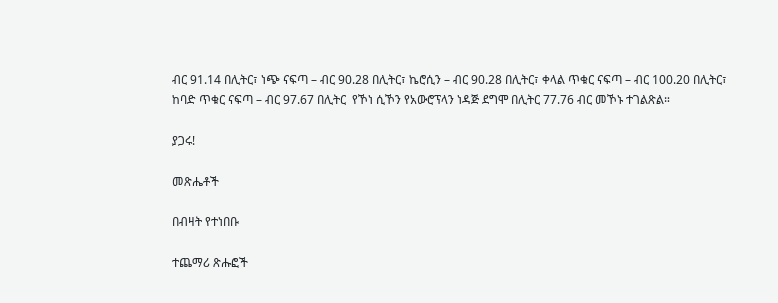ብር 91.14 በሊትር፣ ነጭ ናፍጣ – ብር 90.28 በሊትር፣ ኬሮሲን – ብር 90.28 በሊትር፣ ቀላል ጥቁር ናፍጣ – ብር 100.20 በሊትር፣ ከባድ ጥቁር ናፍጣ – ብር 97.67 በሊትር  የኾነ ሲኾን የአውሮፕላን ነዳጅ ደግሞ በሊትር 77.76 ብር መኾኑ ተገልጽል።

ያጋሩ!

መጽሔቶች

በብዛት የተነበቡ

ተጨማሪ ጽሑፎች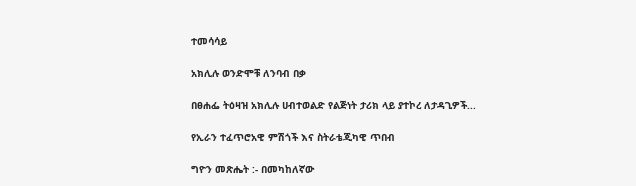ተመሳሳይ

አክሊሉ ወንድሞቹ ለንባብ በቃ

በፀሐፌ ትዕዛዝ አክሊሉ ሀብተወልድ የልጅነት ታሪክ ላይ ያተኮረ ለታዳጊዎች...

የኢራን ተፈጥሮአዊ ምሽጎች እና ስትራቴጂካዊ ጥበብ

ግዮን መጽሔት :- በመካከለኛው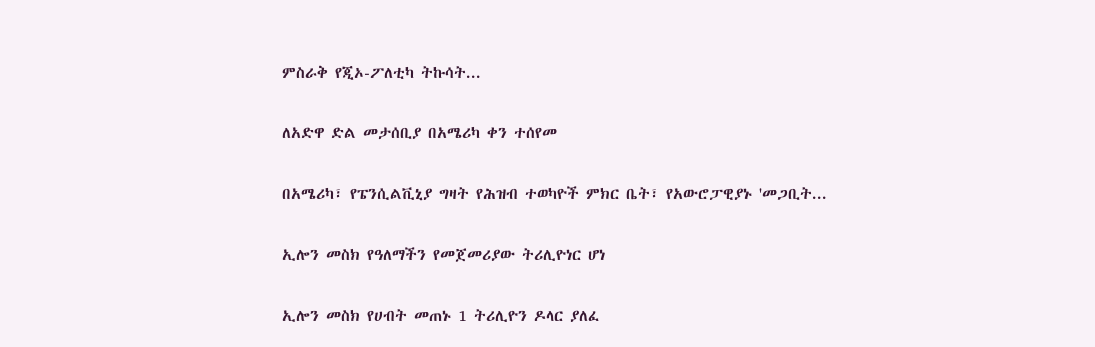ምስራቅ የጂኦ-ፖለቲካ ትኩሳት...

ለአድዋ ድል መታሰቢያ በአሜሪካ ቀን ተሰየመ

በአሜሪካ፣ የፔንሲልቪኒያ ግዛት የሕዝብ ተወካዮች ምክር ቤት፣ የአውሮፓዊያኑ 'መጋቢት...

ኢሎን መስክ የዓለማችን የመጀመሪያው ትሪሊዮነር ሆነ

ኢሎን መስክ የሀብት መጠኑ 1 ትሪሊዮን ዶላር ያለፈ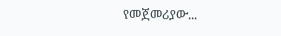የመጀመሪያው...